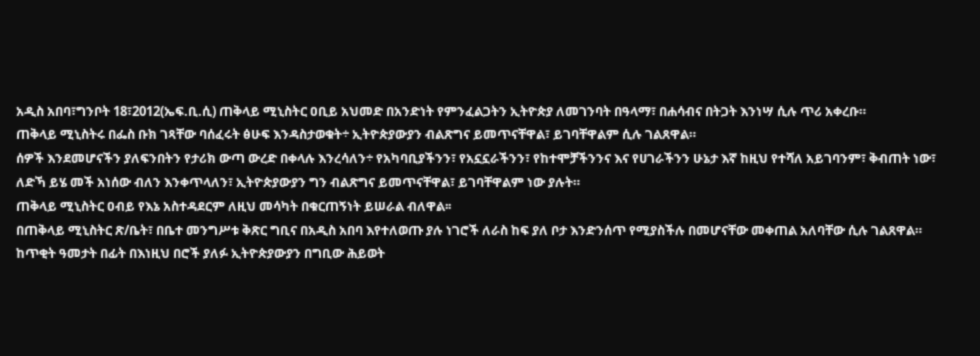አዲስ አበባ፣ግንቦት 18፣2012(ኤፍ.ቢ.ሲ) ጠቅላይ ሚኒስትር ዐቢይ አህመድ በአንድነት የምንፈልጋትን ኢትዮጵያ ለመገንባት በዓላማ፣ በሐሳብና በትጋት እንነሣ ሲሉ ጥሪ አቀረቡ።
ጠቅላይ ሚኒስትሩ በፌስ ቡክ ገጻቸው ባሰፈሩት ፅሁፍ እንዳስታወቁት÷ ኢትዮጵያውያን ብልጽግና ይመጥናቸዋል፣ ይገባቸዋልም ሲሉ ገልጸዋል።
ሰዎች እንደመሆናችን ያለፍንበትን የታሪክ ውጣ ውረድ በቀላሉ እንረሳለን÷ የአካባቢያችንን፣ የአኗኗራችንን፣ የከተሞቻችንንና እና የሀገራችንን ሁኔታ እኛ ከዚህ የተሻለ አይገባንም፣ ቅብጠት ነው፣ ለድኻ ይሄ መች አነሰው ብለን እንቀጥላለን፣ ኢትዮጵያውያን ግን ብልጽግና ይመጥናቸዋል፣ ይገባቸዋልም ነው ያሉት።
ጠቅላይ ሚኒስትር ዐብይ የእኔ አስተዳደርም ለዚህ መሳካት በቁርጠኝነት ይሠራል ብለዋል፡፡
በጠቅላይ ሚኒስትር ጽ/ቤት፣ በቤተ መንግሥቱ ቅጽር ግቢና በአዲስ አበባ እየተለወጡ ያሉ ነገሮች ለራስ ከፍ ያለ ቦታ እንድንሰጥ የሚያስችሉ በመሆናቸው መቀጠል አለባቸው ሲሉ ገልጸዋል።
ከጥቂት ዓመታት በፊት በእነዚህ በሮች ያለፉ ኢትዮጵያውያን በግቢው ሕይወት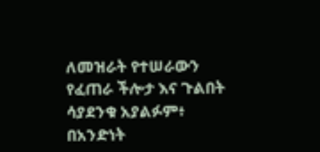ለመዝራት የተሠራውን የፈጠራ ችሎታ እና ጉልበት ሳያደንቁ አያልፉም፥ በአንድነት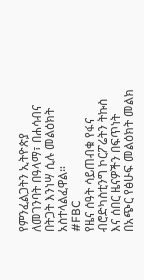የምንፈልጋትን ኢትዮጵያ ለመገንባት በዓላማ፣ በሐሳብና በትጋት እንነሣ ሲሉ መልዕክት አስተላልፈዋል።
#FBC
የዜና ሰዓት ሳይጠብቁ የፋና ብሮድካስቲንግ ኮርፖሬትን ትኩስ እና ሰበር ዜናዎችን በፍጥነት በአጭር የፅሁፍ መልዕክት መልክ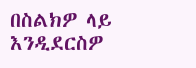በስልክዎ ላይ እንዲደርስዎ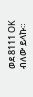ወደ 8111 OK ብለው ይላኩ።